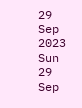29
Sep 2023
Sun
29 Sep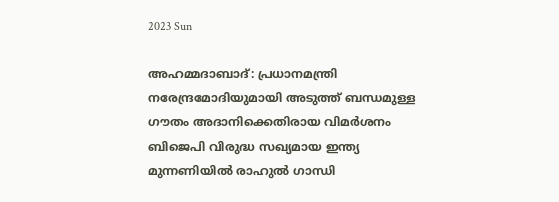2023 Sun

അഹമ്മദാബാദ്: പ്രധാനമന്ത്രി നരേന്ദ്രമോദിയുമായി അടുത്ത് ബന്ധമുള്ള ഗൗതം അദാനിക്കെതിരായ വിമര്‍ശനം ബിജെപി വിരുദ്ധ സഖ്യമായ ഇന്ത്യ മുന്നണിയില്‍ രാഹുല്‍ ഗാന്ധി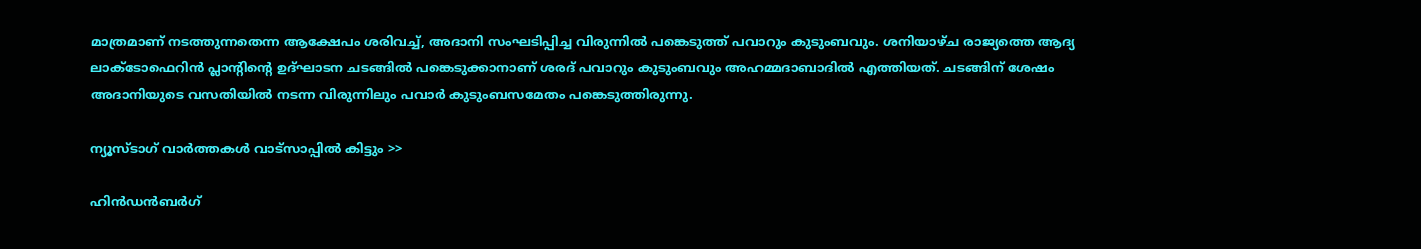മാത്രമാണ് നടത്തുന്നതെന്ന ആക്ഷേപം ശരിവച്ച്, അദാനി സംഘടിപ്പിച്ച വിരുന്നില്‍ പങ്കെടുത്ത് പവാറും കുടുംബവും. ശനിയാഴ്ച രാജ്യത്തെ ആദ്യ ലാക്ടോഫെറിന്‍ പ്ലാന്റിന്റെ ഉദ്ഘാടന ചടങ്ങില്‍ പങ്കെടുക്കാനാണ് ശരദ് പവാറും കുടുംബവും അഹമ്മദാബാദില്‍ എത്തിയത്. ചടങ്ങിന് ശേഷം അദാനിയുടെ വസതിയില്‍ നടന്ന വിരുന്നിലും പവാര്‍ കുടുംബസമേതം പങ്കെടുത്തിരുന്നു.

ന്യൂസ്ടാഗ് വാര്‍ത്തകള്‍ വാട്‌സാപ്പില്‍ കിട്ടും >>

ഹിന്‍ഡന്‍ബര്‍ഗ്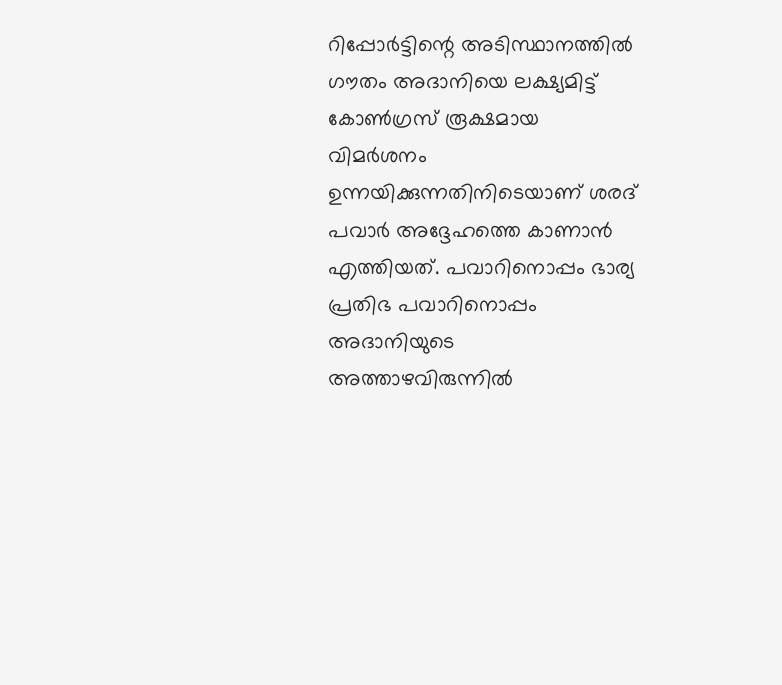റിപ്പോര്‍ട്ടിന്റെ അടിസ്ഥാനത്തില്‍ ഗൗതം അദാനിയെ ലക്ഷ്യമിട്ട് കോണ്‍ഗ്രസ് രൂക്ഷമായ വിമര്‍ശനം ഉന്നയിക്കുന്നതിനിടെയാണ് ശരദ് പവാര്‍ അദ്ദേഹത്തെ കാണാന്‍ എത്തിയത്. പവാറിനൊപ്പം ഭാര്യ പ്രതിഭ പവാറിനൊപ്പം അദാനിയുടെ അത്താഴവിരുന്നില്‍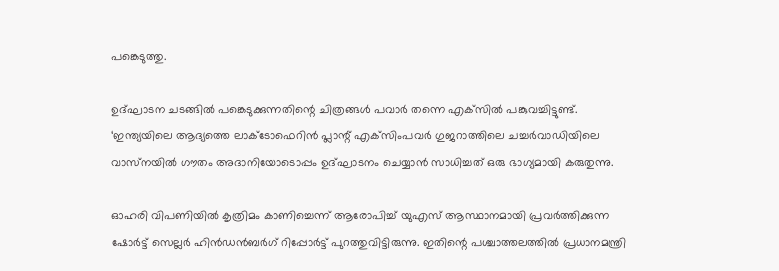പങ്കെടുത്തു.

ഉദ്ഘാടന ചടങ്ങില്‍ പങ്കെടുക്കുന്നതിന്റെ ചിത്രങ്ങള്‍ പവാര്‍ തന്നെ എക്‌സില്‍ പങ്കുവച്ചിട്ടുണ്ട്. ‘ഇന്ത്യയിലെ ആദ്യത്തെ ലാക്ടോഫെറിന്‍ പ്ലാന്റ് എക്‌സിംപവര്‍ ഗുജറാത്തിലെ ചച്ചര്‍വാഡിയിലെ വാസ്‌നയില്‍ ഗൗതം അദാനിയോടൊപ്പം ഉദ്ഘാടനം ചെയ്യാന്‍ സാധിച്ചത് ഒരു ഭാഗ്യമായി കരുതുന്നു.

ഓഹരി വിപണിയില്‍ കൃത്രിമം കാണിച്ചെന്ന് ആരോപിച്ച് യുഎസ് ആസ്ഥാനമായി പ്രവര്‍ത്തിക്കുന്ന ഷോര്‍ട്ട് സെല്ലര്‍ ഹിന്‍ഡന്‍ബര്‍ഗ് റിപ്പോര്‍ട്ട് പുറത്തുവിട്ടിരുന്നു. ഇതിന്റെ പശ്ചാത്തലത്തില്‍ പ്രധാനമന്ത്രി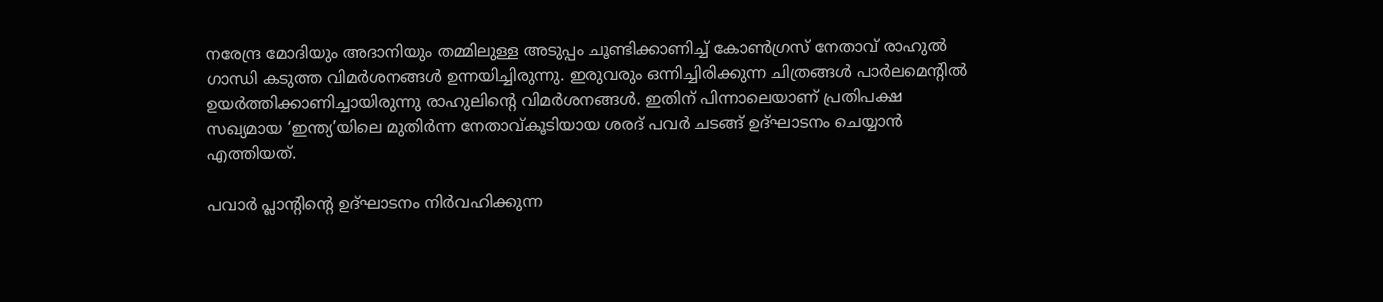നരേന്ദ്ര മോദിയും അദാനിയും തമ്മിലുള്ള അടുപ്പം ചൂണ്ടിക്കാണിച്ച് കോണ്‍ഗ്രസ് നേതാവ് രാഹുല്‍ ഗാന്ധി കടുത്ത വിമര്‍ശനങ്ങള്‍ ഉന്നയിച്ചിരുന്നു. ഇരുവരും ഒന്നിച്ചിരിക്കുന്ന ചിത്രങ്ങള്‍ പാര്‍ലമെന്റില്‍ ഉയര്‍ത്തിക്കാണിച്ചായിരുന്നു രാഹുലിന്റെ വിമര്‍ശനങ്ങള്‍. ഇതിന് പിന്നാലെയാണ് പ്രതിപക്ഷ സഖ്യമായ ‘ഇന്ത്യ’യിലെ മുതിര്‍ന്ന നേതാവ്കൂടിയായ ശരദ് പവര്‍ ചടങ്ങ് ഉദ്ഘാടനം ചെയ്യാന്‍ എത്തിയത്.

പവാര്‍ പ്ലാന്റിന്റെ ഉദ്ഘാടനം നിര്‍വഹിക്കുന്ന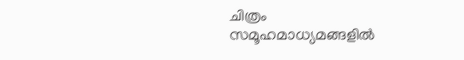ചിത്രം സമൂഹമാധ്യമങ്ങളില്‍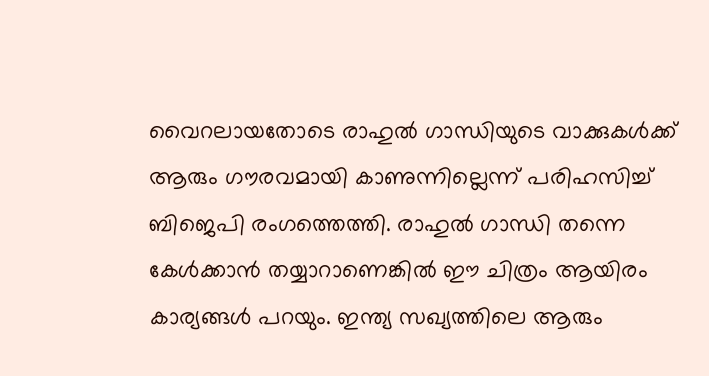വൈറലായതോടെ രാഹുല്‍ ഗാന്ധിയുടെ വാക്കുകള്‍ക്ക് ആരും ഗൗരവമായി കാണുന്നില്ലെന്ന് പരിഹസിച്ച് ബിജെപി രംഗത്തെത്തി. രാഹുല്‍ ഗാന്ധി തന്നെ കേള്‍ക്കാന്‍ തയ്യാറാണെങ്കില്‍ ഈ ചിത്രം ആയിരം കാര്യങ്ങള്‍ പറയും. ഇന്ത്യ സഖ്യത്തിലെ ആരും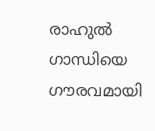രാഹുല്‍ ഗാന്ധിയെ ഗൗരവമായി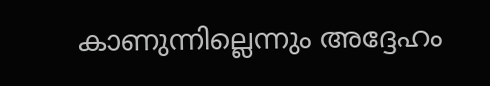കാണുന്നില്ലെന്നും അദ്ദേഹം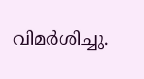വിമര്‍ശിച്ചു.